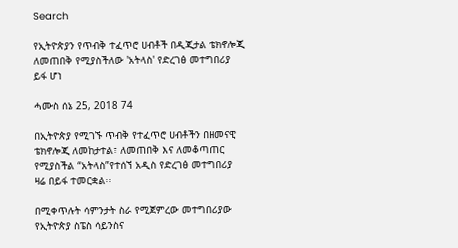Search

የኢትዮጵያን የጥብቅ ተፈጥሮ ሀብቶች በዲጂታል ቴክኖሎጂ ለመጠበቅ የሚያስችለው 'አትላስ' የድረገፅ መተግበሪያ ይፋ ሆነ

ሓሙስ ሰኔ 25, 2018 74

በኢትዮጵያ የሚገኙ ጥብቅ የተፈጥሮ ሀብቶችን በዘመናዊ ቴክኖሎጂ ለመከታተል፣ ለመጠበቅ እና ለመቆጣጠር የሚያስችል “አትላስ”የተሰኘ አዲስ የድረገፅ መተግበሪያ ዛሬ በይፋ ተመርቋል፡፡

በሚቀጥሉት ሳምንታት ስራ የሚጀምረው መተግበሪያው የኢትዮጵያ ስፔስ ሳይንስና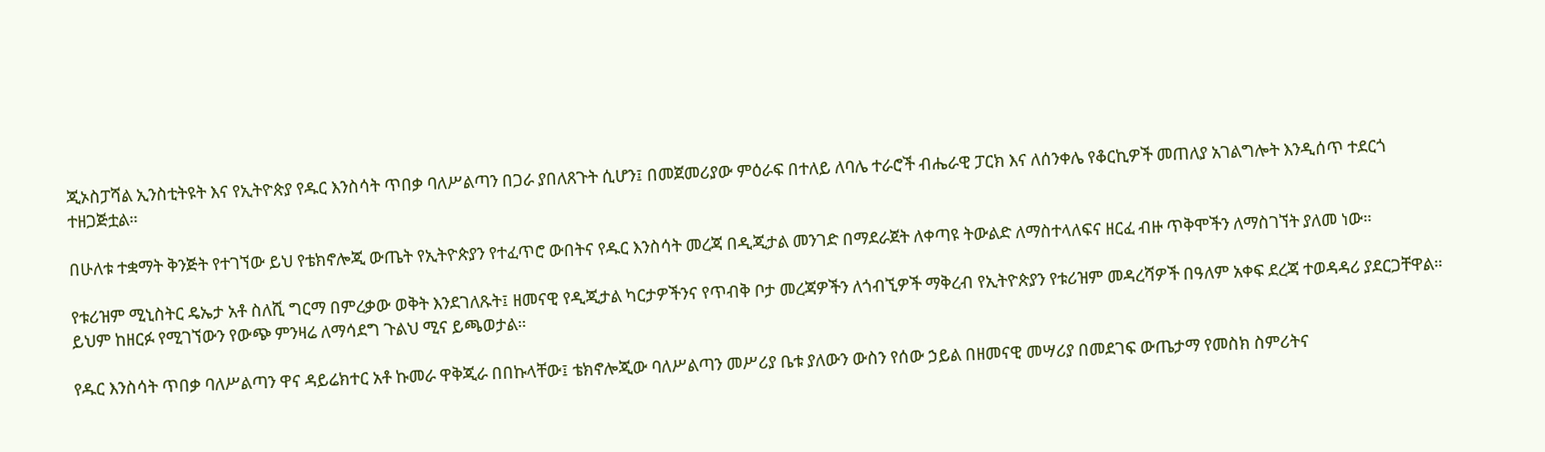ጂኦስፓሻል ኢንስቲትዩት እና የኢትዮጵያ የዱር እንስሳት ጥበቃ ባለሥልጣን በጋራ ያበለጸጉት ሲሆን፤ በመጀመሪያው ምዕራፍ በተለይ ለባሌ ተራሮች ብሔራዊ ፓርክ እና ለሰንቀሌ የቆርኪዎች መጠለያ አገልግሎት እንዲሰጥ ተደርጎ ተዘጋጅቷል።

በሁለቱ ተቋማት ቅንጅት የተገኘው ይህ የቴክኖሎጂ ውጤት የኢትዮጵያን የተፈጥሮ ውበትና የዱር እንስሳት መረጃ በዲጂታል መንገድ በማደራጀት ለቀጣዩ ትውልድ ለማስተላለፍና ዘርፈ ብዙ ጥቅሞችን ለማስገኘት ያለመ ነው።

የቱሪዝም ሚኒስትር ዴኤታ አቶ ስለሺ ግርማ በምረቃው ወቅት እንደገለጹት፤ ዘመናዊ የዲጂታል ካርታዎችንና የጥብቅ ቦታ መረጃዎችን ለጎብኚዎች ማቅረብ የኢትዮጵያን የቱሪዝም መዳረሻዎች በዓለም አቀፍ ደረጃ ተወዳዳሪ ያደርጋቸዋል። ይህም ከዘርፉ የሚገኘውን የውጭ ምንዛሬ ለማሳደግ ጉልህ ሚና ይጫወታል።

የዱር እንስሳት ጥበቃ ባለሥልጣን ዋና ዳይሬክተር አቶ ኩመራ ዋቅጂራ በበኩላቸው፤ ቴክኖሎጂው ባለሥልጣን መሥሪያ ቤቱ ያለውን ውስን የሰው ኃይል በዘመናዊ መሣሪያ በመደገፍ ውጤታማ የመስክ ስምሪትና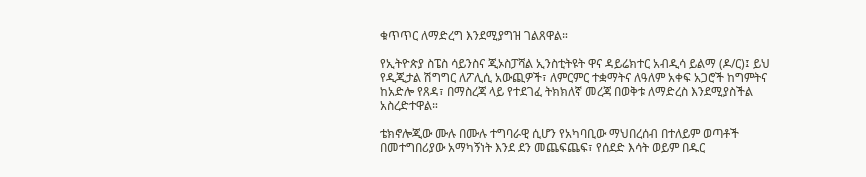ቁጥጥር ለማድረግ እንደሚያግዝ ገልጸዋል።

የኢትዮጵያ ስፔስ ሳይንስና ጂኦስፓሻል ኢንስቲትዩት ዋና ዳይሬክተር አብዲሳ ይልማ (ዶ/ር)፤ ይህ የዲጂታል ሽግግር ለፖሊሲ አውጪዎች፣ ለምርምር ተቋማትና ለዓለም አቀፍ አጋሮች ከግምትና ከአድሎ የጸዳ፣ በማስረጃ ላይ የተደገፈ ትክክለኛ መረጃ በወቅቱ ለማድረስ እንደሚያስችል አስረድተዋል።

ቴክኖሎጂው ሙሉ በሙሉ ተግባራዊ ሲሆን የአካባቢው ማህበረሰብ በተለይም ወጣቶች በመተግበሪያው አማካኝነት እንደ ደን መጨፍጨፍ፣ የሰደድ እሳት ወይም በዱር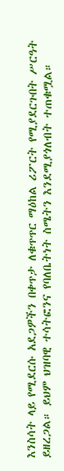እንስሳት ላይ የሚደርሱ አደጋዎችን በቀጥታ ለቁጥጥር ማዕከል ሪፖርት የሚያደርጉበት ሥርዓት ይዘረጋል። ይህም ህዝባዊ ተሳትፎንና የባለቤትነት ስሜትን እንደሚያጎለብት ተጠቁሟል።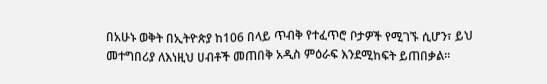በአሁኑ ወቅት በኢትዮጵያ ከ106 በላይ ጥብቅ የተፈጥሮ ቦታዎች የሚገኙ ሲሆን፣ ይህ መተግበሪያ ለእነዚህ ሀብቶች መጠበቅ አዲስ ምዕራፍ እንደሚከፍት ይጠበቃል።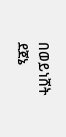በወይነሸት ደጀኔ